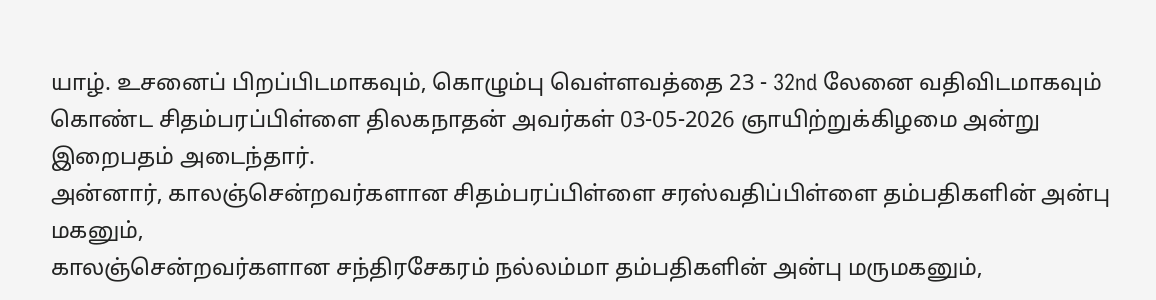யாழ். உசனைப் பிறப்பிடமாகவும், கொழும்பு வெள்ளவத்தை 23 - 32nd லேனை வதிவிடமாகவும் கொண்ட சிதம்பரப்பிள்ளை திலகநாதன் அவர்கள் 03-05-2026 ஞாயிற்றுக்கிழமை அன்று இறைபதம் அடைந்தார்.
அன்னார், காலஞ்சென்றவர்களான சிதம்பரப்பிள்ளை சரஸ்வதிப்பிள்ளை தம்பதிகளின் அன்பு மகனும்,
காலஞ்சென்றவர்களான சந்திரசேகரம் நல்லம்மா தம்பதிகளின் அன்பு மருமகனும்,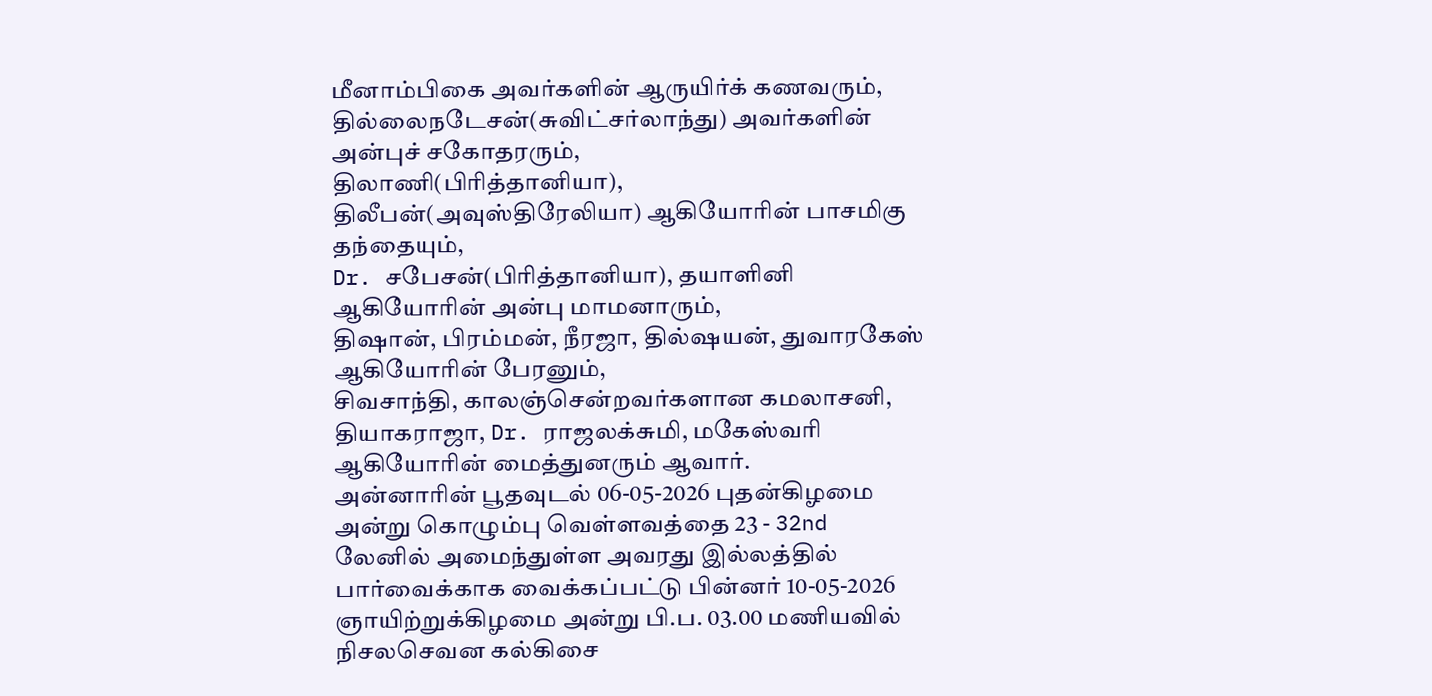மீனாம்பிகை அவர்களின் ஆருயிர்க் கணவரும்,
தில்லைநடேசன்(சுவிட்சர்லாந்து) அவர்களின் அன்புச் சகோதரரும்,
திலாணி(பிரித்தானியா), திலீபன்(அவுஸ்திரேலியா) ஆகியோரின் பாசமிகு தந்தையும்,
Dr. சபேசன்(பிரித்தானியா), தயாளினி ஆகியோரின் அன்பு மாமனாரும்,
திஷான், பிரம்மன், நீரஜா, தில்ஷயன், துவாரகேஸ் ஆகியோரின் பேரனும்,
சிவசாந்தி, காலஞ்சென்றவர்களான கமலாசனி, தியாகராஜா, Dr. ராஜலக்சுமி, மகேஸ்வரி ஆகியோரின் மைத்துனரும் ஆவார்.
அன்னாரின் பூதவுடல் 06-05-2026 புதன்கிழமை அன்று கொழும்பு வெள்ளவத்தை 23 - 32nd லேனில் அமைந்துள்ள அவரது இல்லத்தில் பார்வைக்காக வைக்கப்பட்டு பின்னர் 10-05-2026 ஞாயிற்றுக்கிழமை அன்று பி.ப. 03.00 மணியவில் நிசலசெவன கல்கிசை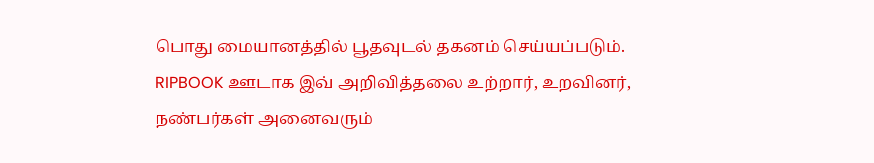பொது மையானத்தில் பூதவுடல் தகனம் செய்யப்படும்.
RIPBOOK ஊடாக இவ் அறிவித்தலை உற்றார், உறவினர், நண்பர்கள் அனைவரும்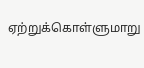ஏற்றுக்கொள்ளுமாறு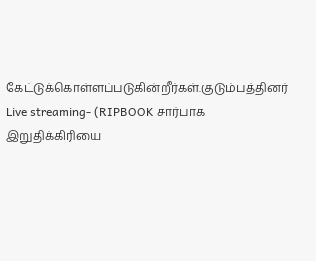கேட்டுக்கொள்ளப்படுகின்றீர்கள்.குடும்பத்தினர்
Live streaming- (RIPBOOK சார்பாக இறுதிக்கிரியை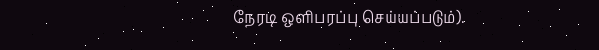நேரடி ஒளிபரப்பு செய்யப்படும்).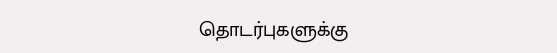தொடர்புகளுக்கு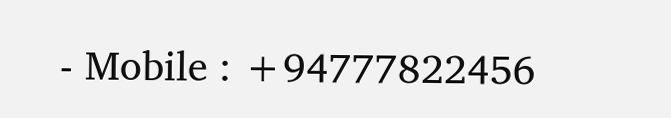- Mobile : +94777822456